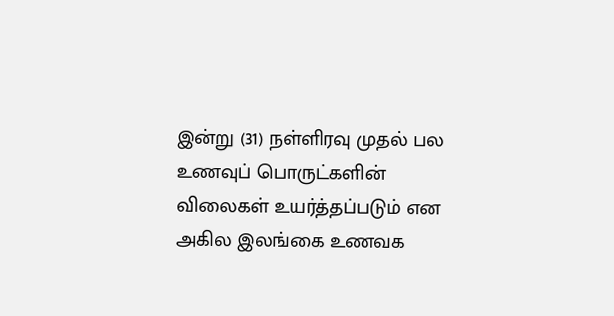இன்று (31) நள்ளிரவு முதல் பல உணவுப் பொருட்களின் விலைகள் உயர்த்தப்படும் என அகில இலங்கை உணவக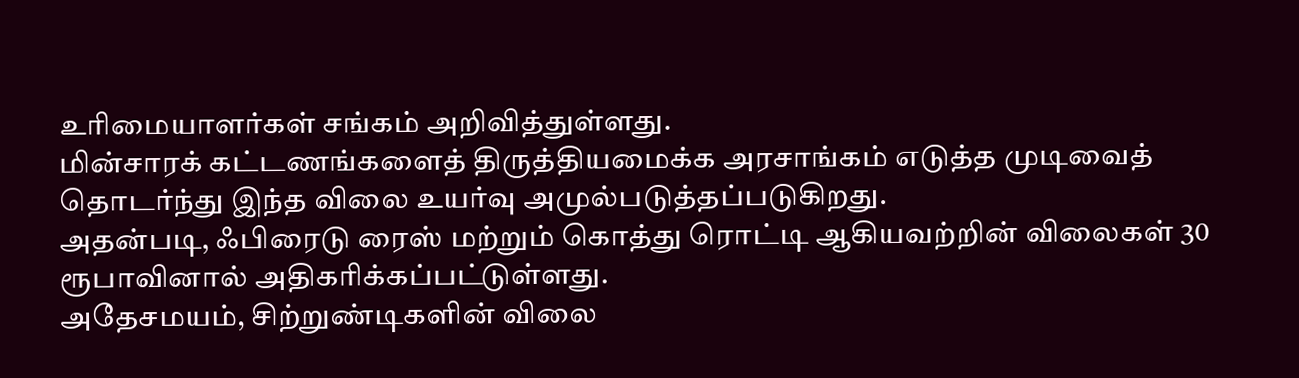உரிமையாளர்கள் சங்கம் அறிவித்துள்ளது.
மின்சாரக் கட்டணங்களைத் திருத்தியமைக்க அரசாங்கம் எடுத்த முடிவைத் தொடர்ந்து இந்த விலை உயர்வு அமுல்படுத்தப்படுகிறது.
அதன்படி, ஃபிரைடு ரைஸ் மற்றும் கொத்து ரொட்டி ஆகியவற்றின் விலைகள் 30 ரூபாவினால் அதிகரிக்கப்பட்டுள்ளது.
அதேசமயம், சிற்றுண்டிகளின் விலை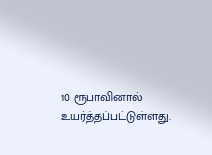10 ரூபாவினால் உயர்த்தப்பட்டுள்ளது.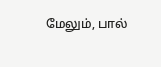மேலும், பால்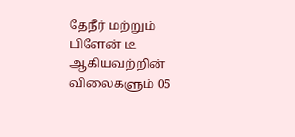தேநீர் மற்றும் பிளேன் டீ ஆகியவற்றின் விலைகளும் 05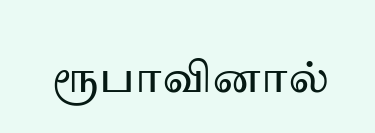ரூபாவினால்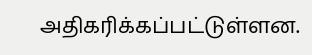அதிகரிக்கப்பட்டுள்ளன.